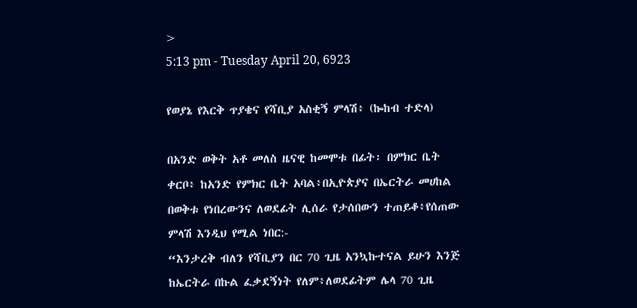>
5:13 pm - Tuesday April 20, 6923

የወያኔ የእርቅ ጥያቄና የሻቢያ አስቂኝ ምላሽ፥ (ኰከብ ተድላ)

በአንድ ወቅት አቶ መለስ ዜናዊ ከመሞቱ በፊት፡ በምክር ቤት ቀርቦ፥ ከአንድ የምክር ቤት አባል፥በኢዮጵያና በኤርትራ መሀከል በወቅቱ የነበረውንና ለወደፊት ሊሰራ የታሰበውን ተጠይቆ፥የሰጠው ምላሽ እንዲህ የሚል ነበር:-
“እንታረቅ ብለን የሻቢያን በር 70 ጊዜ አንኳኩተናል ይሁን እንጅ ከኤርትራ በኩል ፈቃደኝነት የለም፥ለወደፊትም ሌላ 70 ጊዜ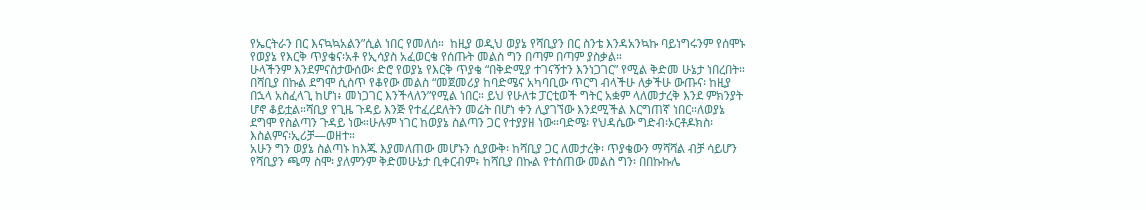የኤርትራን በር እናኳኳአልን”ሲል ነበር የመለሰ።  ከዚያ ወዲህ ወያኔ የሻቢያን በር ስንቴ እንዳአንኳኩ ባይነግሩንም የሰሞኑ የወያኔ የእርቅ ጥያቄና፡አቶ የኢሳያስ አፈወርቄ የሰጡት መልስ ግን በጣም በጣም ያስቃል።
ሁላችንም እንደምናስታውሰው፡ ድሮ የወያኔ የእርቅ ጥያቄ “በቅድሚያ ተገናኝተን እንነጋገር” የሚል ቅድመ ሁኔታ ነበረበት። በሻቢያ በኩል ደግሞ ሲሰጥ የቆየው መልስ “መጀመሪያ ከባድሜና አካባቢው ጥርግ ብላችሁ ለቃችሁ ውጡና፡ ከዚያ በኋላ አስፈላጊ ከሆነ፥ መነጋገር እንችላለን”የሚል ነበር። ይህ የሁለቱ ፓርቲወች ግትር አቋም ላለመታረቅ እንደ ምክንያት ሆኖ ቆይቷል።ሻቢያ የጊዜ ጉዳይ እንጅ የተፈረደለትን መሬት በሆነ ቀን ሊያገኘው እንደሚችል እርግጠኛ ነበር።ለወያኔ ደግሞ የስልጣን ጉዳይ ነው።ሁሉም ነገር ከወያኔ ስልጣን ጋር የተያያዘ ነው።ባድሜ፡ የህዳሴው ግድብ፡ኦርቶዶክስ፡ እስልምና፡ኢሪቻ—ወዘተ።
አሁን ግን ወያኔ ስልጣኑ ከእጁ እያመለጠው መሆኑን ሲያውቅ፡ ከሻቢያ ጋር ለመታረቅ፡ ጥያቄውን ማሻሻል ብቻ ሳይሆን የሻቢያን ጫማ ስሞ፡ ያለምንም ቅድመሁኔታ ቢቀርብም፥ ከሻቢያ በኩል የተሰጠው መልስ ግን፡ በበኩኩሌ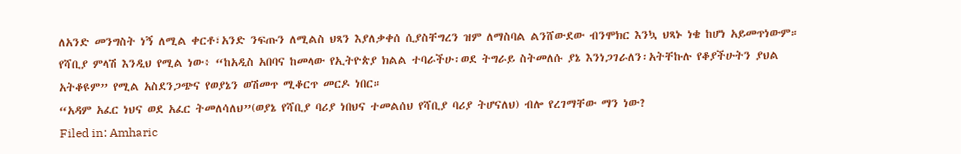ለአንድ መንግስት ነኝ ለሚል ቀርቶ፣አንድ ንፍጡን ለሚልስ ህጻን እያለቃቀሰ ሲያስቸግረን ዝም ለማስባል ልንሸውደው ብንሞክር እንኳ ህጻኑ ነቄ ከሆነ አይመጥነውም። የሻቢያ ምላሽ እንዲህ የሚል ነው፥ “ከአዲስ አበባና ከመላው የኢትዮጵያ ክልል ተባራችሁ፡ወደ ትግራይ ስትመለሱ ያኔ እንነጋገራለን፡አትቸኩሉ የቆያችሁትን ያህል አትቆዩም” የሚል አስደንጋጭና የወያኔን ወሽመጥ ሚቆርጥ መርዶ ነበር።
“አዳም አፈር ነህና ወደ አፈር ትመለሳለህ”(ወያኔ የሻቢያ ባሪያ ነበህና ተመልሰህ የሻቢያ ባሪያ ትሆናለህ) ብሎ የረገማቸው ማን ነው?
Filed in: Amharic